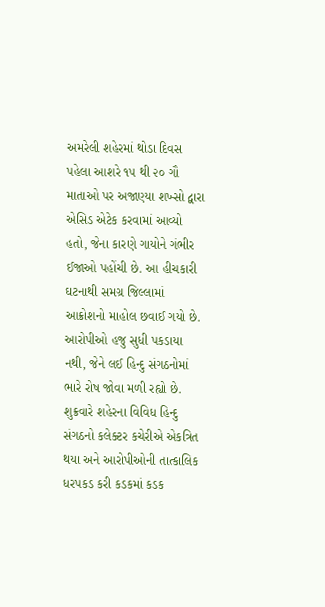અમરેલી શહેરમાં થોડા દિવસ પહેલા આશરે ૧૫ થી ૨૦ ગૌ માતાઓ પર અજાણ્યા શખ્સો દ્વારા એસિડ એટેક કરવામાં આવ્યો હતો, જેના કારણે ગાયોને ગંભીર ઈજાઓ પહોંચી છે. આ હીચકારી ઘટનાથી સમગ્ર જિલ્લામાં આક્રોશનો માહોલ છવાઈ ગયો છે. આરોપીઓ હજુ સુધી પકડાયા નથી, જેને લઈ હિન્દુ સંગઠનોમાં ભારે રોષ જોવા મળી રહ્યો છે. શુક્રવારે શહેરના વિવિધ હિન્દુ સંગઠનો કલેક્ટર કચેરીએ એકત્રિત થયા અને આરોપીઓની તાત્કાલિક ધરપકડ કરી કડકમાં કડક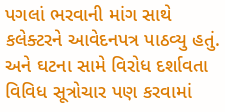પગલાં ભરવાની માંગ સાથે કલેક્ટરને આવેદનપત્ર પાઠવ્યુ હતું. અને ઘટના સામે વિરોધ દર્શાવતા વિવિધ સૂત્રોચાર પણ કરવામાં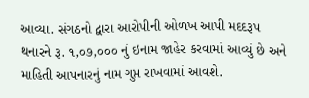આવ્યા. સંગઠનો દ્વારા આરોપીની ઓળખ આપી મદદરૂપ થનારને રૂ. ૧,૦૭,૦૦૦ નું ઇનામ જાહેર કરવામાં આવ્યું છે અને માહિતી આપનારનું નામ ગુપ્ત રાખવામાં આવશે.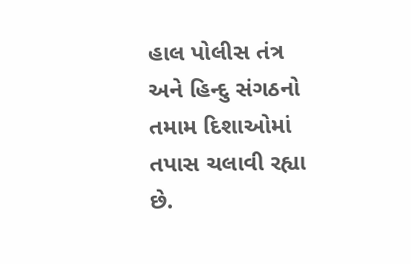હાલ પોલીસ તંત્ર અને હિન્દુ સંગઠનો તમામ દિશાઓમાં તપાસ ચલાવી રહ્યા છે.